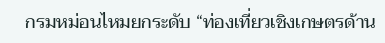กรมหม่อนไหมยกระดับ “ท่องเที่ยวเชิงเกษตรด้าน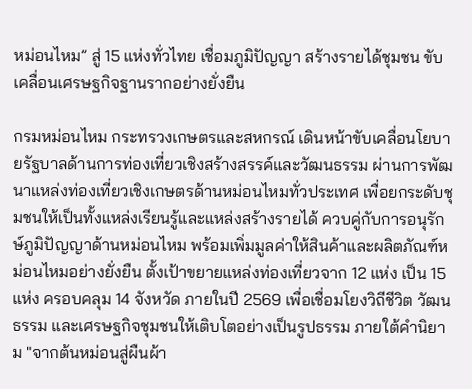หม่อนไหม” สู่ 15 แห่งทั่วไทย เชื่อมภูมิปัญญา สร้างรายได้ชุมชน ขับเคลื่อนเศรษฐกิจฐานรากอย่างยั่งยืน

กรมหม่อนไหม กระทรวงเกษตรและสหกรณ์ เดินหน้าขับเคลื่อนโยบายรัฐบาลด้านการท่องเที่ยวเชิงสร้างสรรค์และวัฒนธรรม ผ่านการพัฒนาแหล่งท่องเที่ยวเชิงเกษตรด้านหม่อนไหมทั่วประเทศ เพื่อยกระดับชุมชนให้เป็นทั้งแหล่งเรียนรู้และแหล่งสร้างรายได้ ควบคู่กับการอนุรักษ์ภูมิปัญญาด้านหม่อนไหม พร้อมเพิ่มมูลค่าให้สินค้าและผลิตภัณฑ์หม่อนไหมอย่างยั่งยืน ตั้งเป้าขยายแหล่งท่องเที่ยวจาก 12 แห่ง เป็น 15 แห่ง ครอบคลุม 14 จังหวัด ภายในปี 2569 เพื่อเชื่อมโยงวิถีชีวิต วัฒนธรรม และเศรษฐกิจชุมชนให้เติบโตอย่างเป็นรูปธรรม ภายใต้คำนิยาม "จากต้นหม่อนสู่ผืนผ้า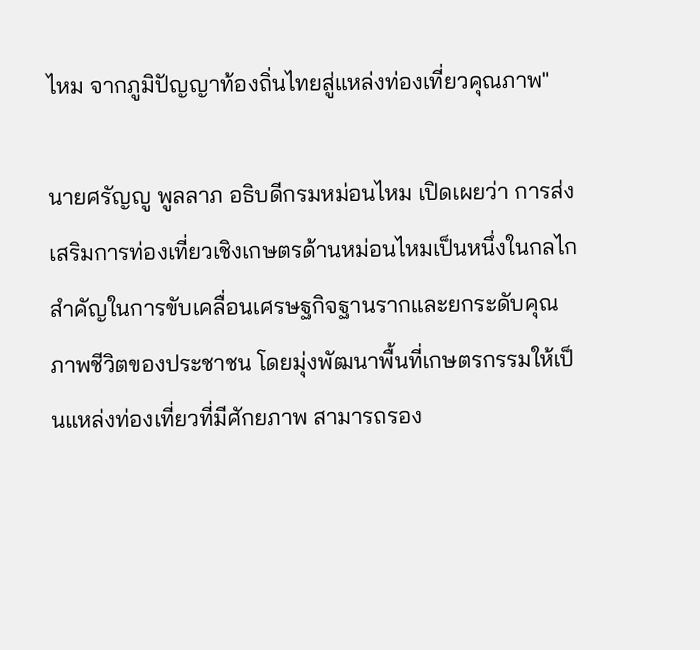ไหม จากภูมิปัญญาท้องถิ่นไทยสู่แหล่งท่องเที่ยวคุณภาพ"

นายศรัญญู พูลลาภ อธิบดีกรมหม่อนไหม เปิดเผยว่า การส่งเสริมการท่องเที่ยวเชิงเกษตรด้านหม่อนไหมเป็นหนึ่งในกลไกสำคัญในการขับเคลื่อนเศรษฐกิจฐานรากและยกระดับคุณภาพชีวิตของประชาชน โดยมุ่งพัฒนาพื้นที่เกษตรกรรมให้เป็นแหล่งท่องเที่ยวที่มีศักยภาพ สามารถรอง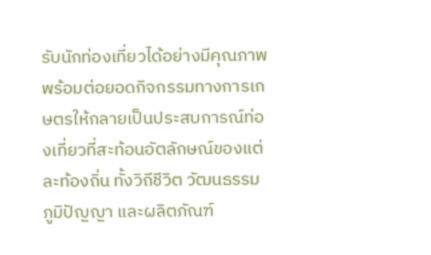รับนักท่องเที่ยวได้อย่างมีคุณภาพ พร้อมต่อยอดกิจกรรมทางการเกษตรให้กลายเป็นประสบการณ์ท่องเที่ยวที่สะท้อนอัตลักษณ์ของแต่ละท้องถิ่น ทั้งวิถีชีวิต วัฒนธรรม ภูมิปัญญา และผลิตภัณฑ์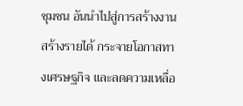ชุมชน อันนำไปสู่การสร้างงาน สร้างรายได้ กระจายโอกาสทางเศรษฐกิจ และลดความเหลื่อ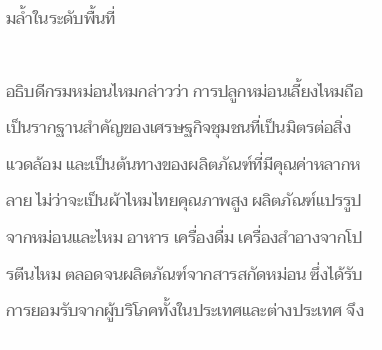มล้ำในระดับพื้นที่

อธิบดีกรมหม่อนไหมกล่าวว่า การปลูกหม่อนเลี้ยงไหมถือเป็นรากฐานสำคัญของเศรษฐกิจชุมชนที่เป็นมิตรต่อสิ่งแวดล้อม และเป็นต้นทางของผลิตภัณฑ์ที่มีคุณค่าหลากหลาย ไม่ว่าจะเป็นผ้าไหมไทยคุณภาพสูง ผลิตภัณฑ์แปรรูปจากหม่อนและไหม อาหาร เครื่องดื่ม เครื่องสำอางจากโปรตีนไหม ตลอดจนผลิตภัณฑ์จากสารสกัดหม่อน ซึ่งได้รับการยอมรับจากผู้บริโภคทั้งในประเทศและต่างประเทศ จึง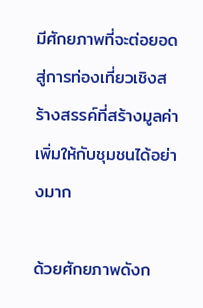มีศักยภาพที่จะต่อยอดสู่การท่องเที่ยวเชิงสร้างสรรค์ที่สร้างมูลค่าเพิ่มให้กับชุมชนได้อย่างมาก

ด้วยศักยภาพดังก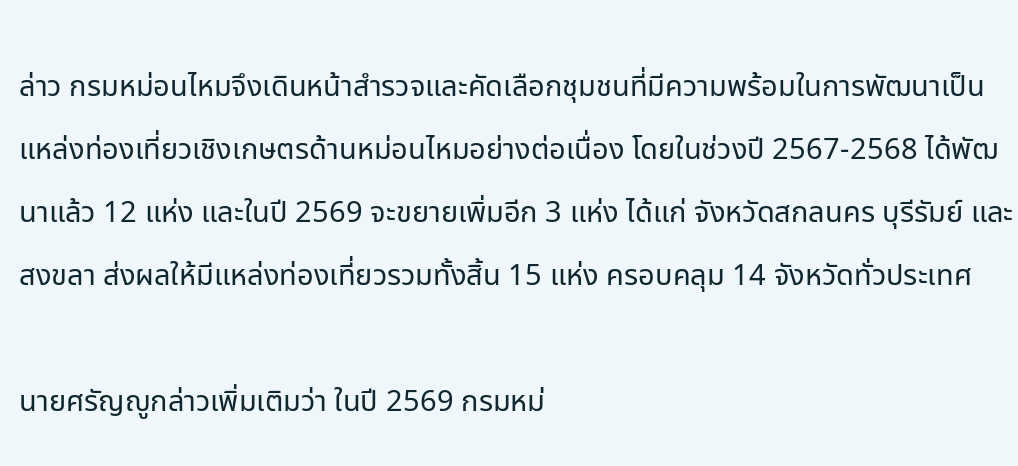ล่าว กรมหม่อนไหมจึงเดินหน้าสำรวจและคัดเลือกชุมชนที่มีความพร้อมในการพัฒนาเป็นแหล่งท่องเที่ยวเชิงเกษตรด้านหม่อนไหมอย่างต่อเนื่อง โดยในช่วงปี 2567-2568 ได้พัฒนาแล้ว 12 แห่ง และในปี 2569 จะขยายเพิ่มอีก 3 แห่ง ได้แก่ จังหวัดสกลนคร บุรีรัมย์ และสงขลา ส่งผลให้มีแหล่งท่องเที่ยวรวมทั้งสิ้น 15 แห่ง ครอบคลุม 14 จังหวัดทั่วประเทศ

นายศรัญญูกล่าวเพิ่มเติมว่า ในปี 2569 กรมหม่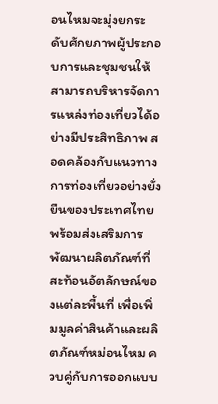อนไหมจะมุ่งยกระดับศักยภาพผู้ประกอบการและชุมชนให้สามารถบริหารจัดการแหล่งท่องเที่ยวได้อย่างมีประสิทธิภาพ สอดคล้องกับแนวทางการท่องเที่ยวอย่างยั่งยืนของประเทศไทย พร้อมส่งเสริมการพัฒนาผลิตภัณฑ์ที่สะท้อนอัตลักษณ์ของแต่ละพื้นที่ เพื่อเพิ่มมูลค่าสินค้าและผลิตภัณฑ์หม่อนไหม ควบคู่กับการออกแบบ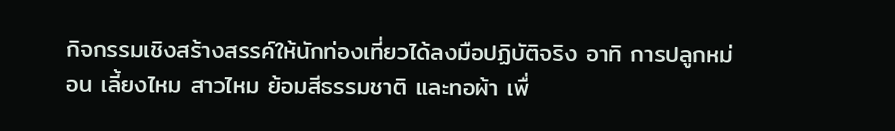กิจกรรมเชิงสร้างสรรค์ให้นักท่องเที่ยวได้ลงมือปฏิบัติจริง อาทิ การปลูกหม่อน เลี้ยงไหม สาวไหม ย้อมสีธรรมชาติ และทอผ้า เพื่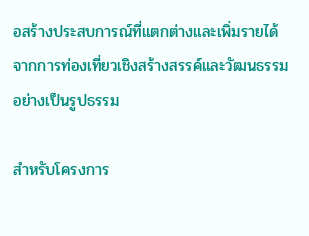อสร้างประสบการณ์ที่แตกต่างและเพิ่มรายได้จากการท่องเที่ยวเชิงสร้างสรรค์และวัฒนธรรมอย่างเป็นรูปธรรม

สำหรับโครงการ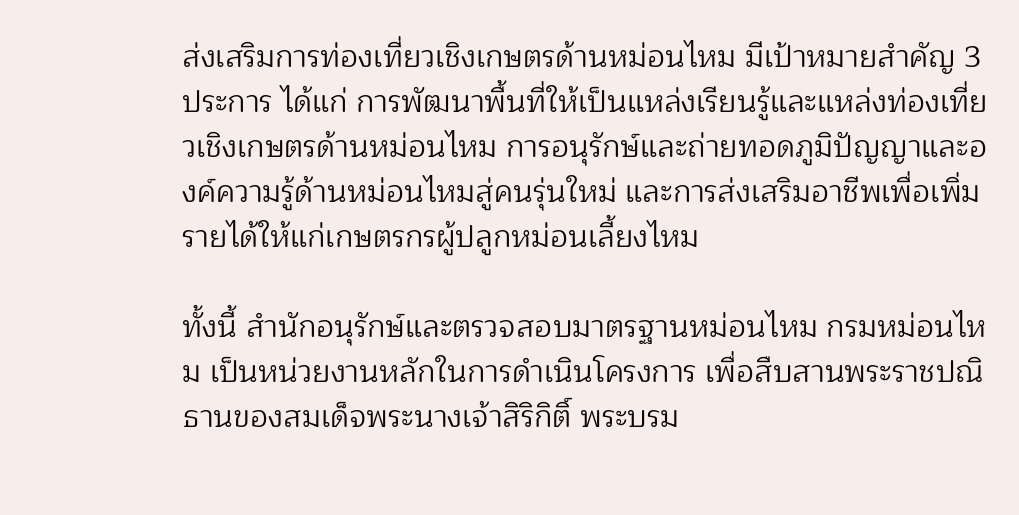ส่งเสริมการท่องเที่ยวเชิงเกษตรด้านหม่อนไหม มีเป้าหมายสำคัญ 3 ประการ ได้แก่ การพัฒนาพื้นที่ให้เป็นแหล่งเรียนรู้และแหล่งท่องเที่ยวเชิงเกษตรด้านหม่อนไหม การอนุรักษ์และถ่ายทอดภูมิปัญญาและองค์ความรู้ด้านหม่อนไหมสู่คนรุ่นใหม่ และการส่งเสริมอาชีพเพื่อเพิ่มรายได้ให้แก่เกษตรกรผู้ปลูกหม่อนเลี้ยงไหม

ทั้งนี้ สำนักอนุรักษ์และตรวจสอบมาตรฐานหม่อนไหม กรมหม่อนไหม เป็นหน่วยงานหลักในการดำเนินโครงการ เพื่อสืบสานพระราชปณิธานของสมเด็จพระนางเจ้าสิริกิติ์ พระบรม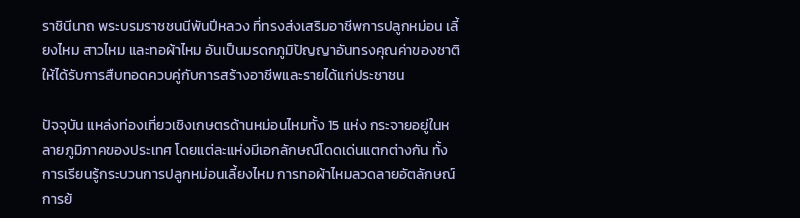ราชินีนาถ พระบรมราชชนนีพันปีหลวง ที่ทรงส่งเสริมอาชีพการปลูกหม่อน เลี้ยงไหม สาวไหม และทอผ้าไหม อันเป็นมรดกภูมิปัญญาอันทรงคุณค่าของชาติ ให้ได้รับการสืบทอดควบคู่กับการสร้างอาชีพและรายได้แก่ประชาชน

ปัจจุบัน แหล่งท่องเที่ยวเชิงเกษตรด้านหม่อนไหมทั้ง 15 แห่ง กระจายอยู่ในหลายภูมิภาคของประเทศ โดยแต่ละแห่งมีเอกลักษณ์โดดเด่นแตกต่างกัน ทั้งการเรียนรู้กระบวนการปลูกหม่อนเลี้ยงไหม การทอผ้าไหมลวดลายอัตลักษณ์ การย้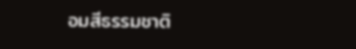อมสีธรรมชาติ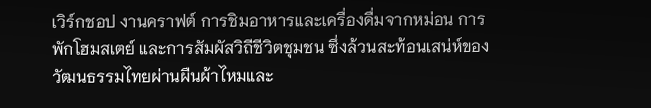เวิร์กชอป งานคราฟต์ การชิมอาหารและเครื่องดื่มจากหม่อน การพักโฮมสเตย์ และการสัมผัสวิถีชีวิตชุมชน ซึ่งล้วนสะท้อนเสน่ห์ของวัฒนธรรมไทยผ่านผืนผ้าไหมและ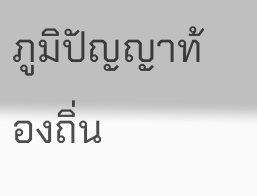ภูมิปัญญาท้องถิ่น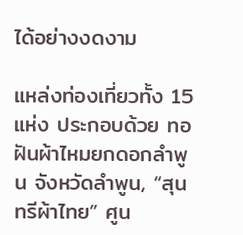ได้อย่างงดงาม

แหล่งท่องเที่ยวทั้ง 15 แห่ง ประกอบด้วย ทอฝันผ้าไหมยกดอกลำพูน จังหวัดลำพูน, “สุนทรีผ้าไทย” ศูน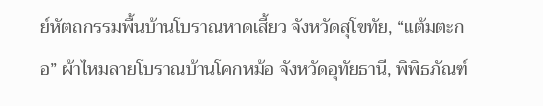ย์หัตถกรรมพื้นบ้านโบราณหาดเสี้ยว จังหวัดสุโขทัย, “แต้มตะกอ” ผ้าไหมลายโบราณบ้านโคกหม้อ จังหวัดอุทัยธานี, พิพิธภัณฑ์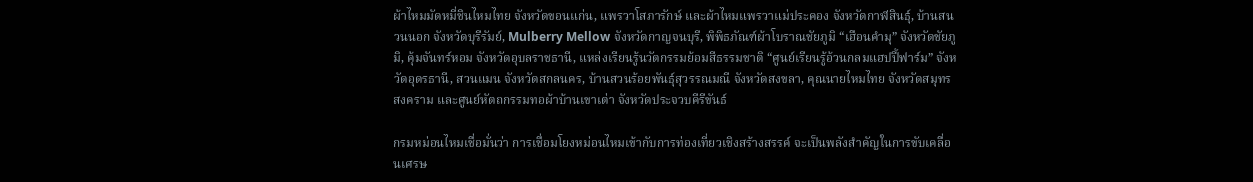ผ้าไหมมัดหมี่ชินไหมไทย จังหวัดขอนแก่น, แพรวาโสภารักษ์ และผ้าไหมแพรวาแม่ประคอง จังหวัดกาฬสินธุ์, บ้านสนวนนอก จังหวัดบุรีรัมย์, Mulberry Mellow จังหวัดกาญจนบุรี, พิพิธภัณฑ์ผ้าโบราณชัยภูมิ “เฮือนคำมุ” จังหวัดชัยภูมิ, คุ้มจันทร์หอม จังหวัดอุบลราชธานี, แหล่งเรียนรู้นวัตกรรมย้อมสีธรรมชาติ “ศูนย์เรียนรู้อ้วนกลมแฮปปี้ฟาร์ม” จังหวัดอุดรธานี, สวนแมน จังหวัดสกลนคร, บ้านสวนร้อยพันธุ์สุวรรณมณี จังหวัดสงขลา, คุณนายไหมไทย จังหวัดสมุทรสงคราม และศูนย์หัตถกรรมทอผ้าบ้านเขาเต่า จังหวัดประจวบคีรีขันธ์

กรมหม่อนไหมเชื่อมั่นว่า การเชื่อมโยงหม่อนไหมเข้ากับการท่องเที่ยวเชิงสร้างสรรค์ จะเป็นพลังสำคัญในการขับเคลื่อนเศรษ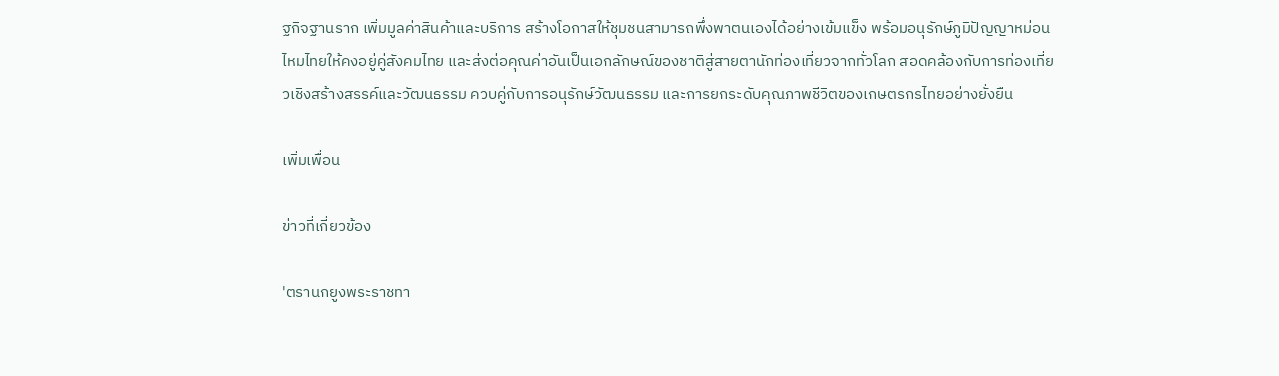ฐกิจฐานราก เพิ่มมูลค่าสินค้าและบริการ สร้างโอกาสให้ชุมชนสามารถพึ่งพาตนเองได้อย่างเข้มแข็ง พร้อมอนุรักษ์ภูมิปัญญาหม่อนไหมไทยให้คงอยู่คู่สังคมไทย และส่งต่อคุณค่าอันเป็นเอกลักษณ์ของชาติสู่สายตานักท่องเที่ยวจากทั่วโลก สอดคล้องกับการท่องเที่ยวเชิงสร้างสรรค์และวัฒนธรรม ควบคู่กับการอนุรักษ์วัฒนธรรม และการยกระดับคุณภาพชีวิตของเกษตรกรไทยอย่างยั่งยืน

เพิ่มเพื่อน

ข่าวที่เกี่ยวข้อง

'ตรานกยูงพระราชทา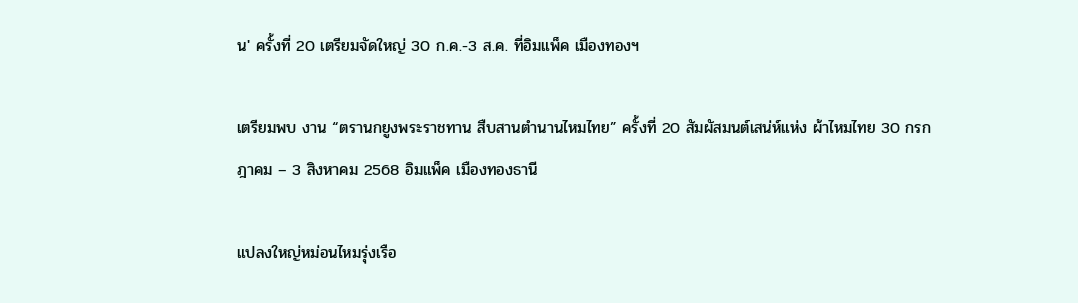น' ครั้งที่ 20 เตรียมจัดใหญ่ 30 ก.ค.-3 ส.ค. ที่อิมแพ็ค เมืองทองฯ

เตรียมพบ งาน “ตรานกยูงพระราชทาน สืบสานตำนานไหมไทย” ครั้งที่ 20 สัมผัสมนต์เสน่ห์แห่ง ผ้าไหมไทย 30 กรกฎาคม – 3 สิงหาคม 2568 อิมแพ็ค เมืองทองธานี

แปลงใหญ่หม่อนไหมรุ่งเรือ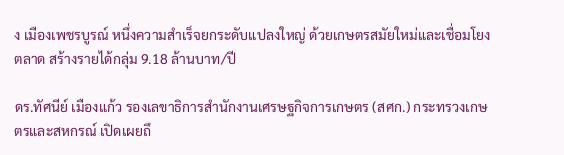ง เมืองเพชรบูรณ์ หนึ่งความสำเร็จยกระดับแปลงใหญ่ ด้วยเกษตรสมัยใหม่และเชื่อมโยงตลาด สร้างรายได้กลุ่ม 9.18 ล้านบาท/ปี

ดร.ทัศนีย์ เมืองแก้ว รองเลขาธิการสำนักงานเศรษฐกิจการเกษตร (สศก.) กระทรวงเกษตรและสหกรณ์ เปิดเผยถึ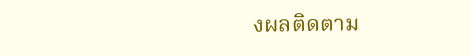งผลติดตาม